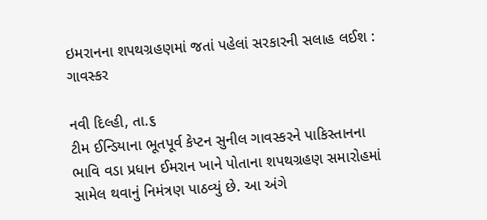ઇમરાનના શપથગ્રહણમાં જતાં પહેલાં સરકારની સલાહ લઈશ : ગાવસ્કર

નવી દિલ્હી, તા.૬
ટીમ ઈન્ડિયાના ભૂતપૂર્વ કેપ્ટન સુનીલ ગાવસ્કરને પાકિસ્તાનના ભાવિ વડા પ્રધાન ઈમરાન ખાને પોતાના શપથગ્રહણ સમારોહમાં સામેલ થવાનું નિમંત્રણ પાઠવ્યું છે. આ અંગે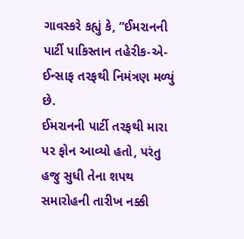ગાવસ્કરે કહ્યું કે, ”ઈમરાનની પાર્ટી પાકિસ્તાન તહેરીક-એ-ઈન્સાફ તરફથી નિમંત્રણ મળ્યું છે.
ઈમરાનની પાર્ટી તરફથી મારા પર ફોન આવ્યો હતો, પરંતુ હજુ સુધી તેના શપથ સમારોહની તારીખ નક્કી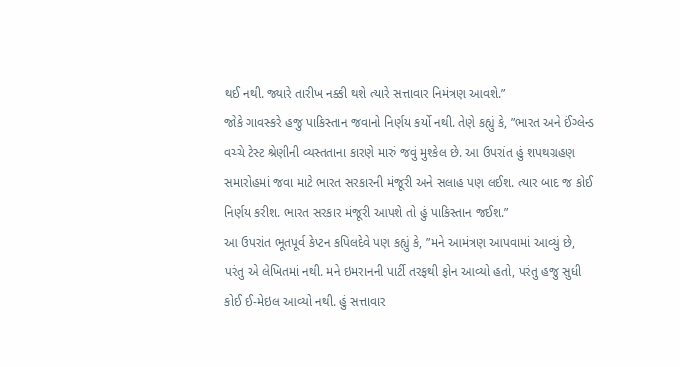થઈ નથી. જ્યારે તારીખ નક્કી થશે ત્યારે સત્તાવાર નિમંત્રણ આવશે.”
જોકે ગાવસ્કરે હજુ પાકિસ્તાન જવાનો નિર્ણય કર્યો નથી. તેણે કહ્યું કે, ”ભારત અને ઈંગ્લેન્ડ વચ્ચે ટેસ્ટ શ્રેણીની વ્યસ્તતાના કારણે મારું જવું મુશ્કેલ છે. આ ઉપરાંત હું શપથગ્રહણ સમારોહમાં જવા માટે ભારત સરકારની મંજૂરી અને સલાહ પણ લઈશ. ત્યાર બાદ જ કોઈ નિર્ણય કરીશ. ભારત સરકાર મંજૂરી આપશે તો હું પાકિસ્તાન જઈશ.”
આ ઉપરાંત ભૂતપૂર્વ કેપ્ટન કપિલદેવે પણ કહ્યું કે, ”મને આમંત્રણ આપવામાં આવ્યું છે, પરંતુ એ લેખિતમાં નથી. મને ઇમરાનની પાર્ટી તરફથી ફોન આવ્યો હતો, પરંતુ હજુ સુધી કોઈ ઈ-મેઇલ આવ્યો નથી. હું સત્તાવાર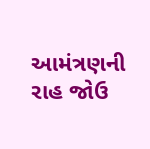આમંત્રણની રાહ જોઉ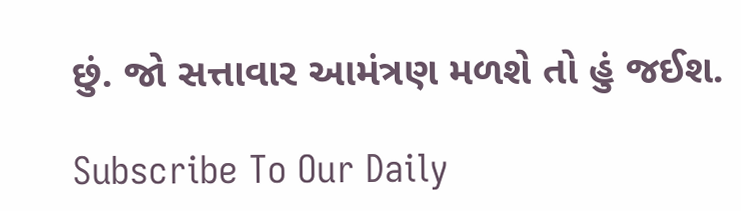છું. જો સત્તાવાર આમંત્રણ મળશે તો હું જઈશ.

Subscribe To Our Daily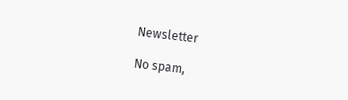Newsletter

No spam,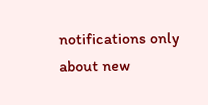notifications only about new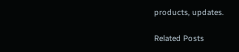products, updates.

Related Posts